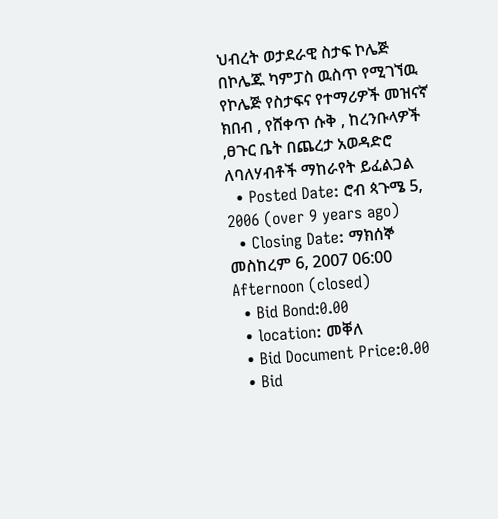ህብረት ወታደራዊ ስታፍ ኮሌጅ በኮሌጁ ካምፓስ ዉስጥ የሚገኘዉ የኮሌጅ የስታፍና የተማሪዎች መዝናኛ ክበብ , የሸቀጥ ሱቅ , ከረንቡላዎች ,ፀጉር ቤት በጨረታ አወዳድሮ ለባለሃብቶች ማከራየት ይፈልጋል
  • Posted Date: ሮብ ጳጉሜ 5, 2006 (over 9 years ago)
  • Closing Date: ማክሰኞ መስከረም 6, 2007 06:00 Afternoon (closed)
  • Bid Bond:0.00
  • location: መቐለ
  • Bid Document Price:0.00
  • Bid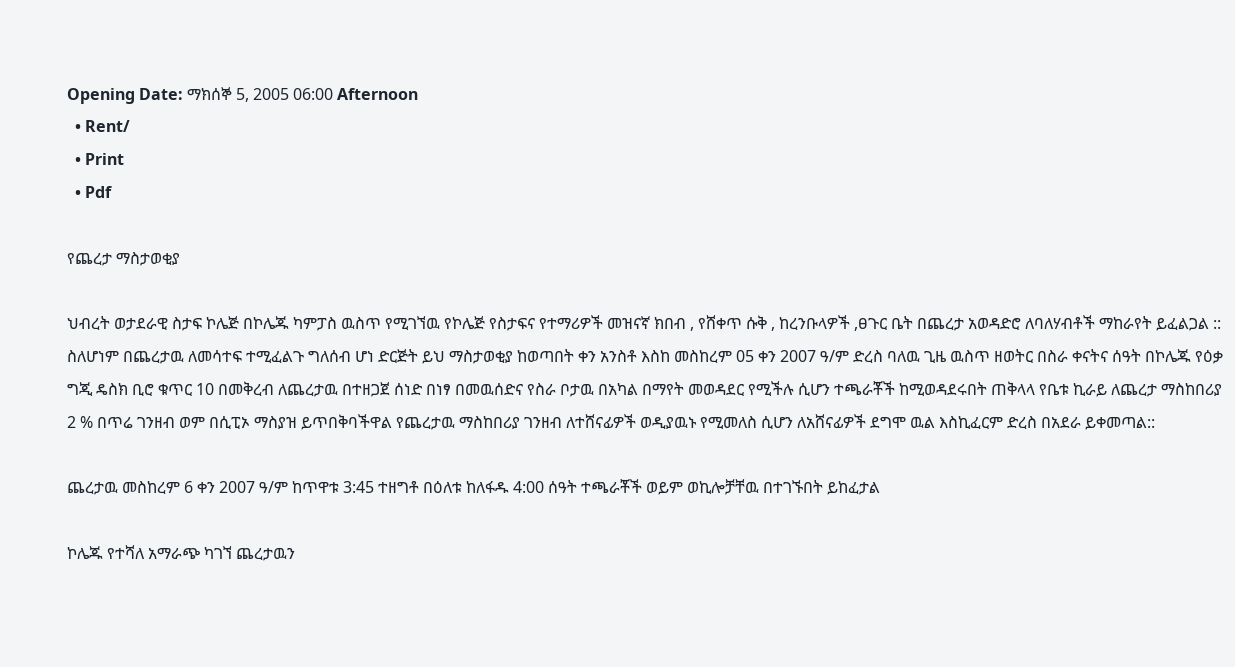Opening Date: ማክሰኞ 5, 2005 06:00 Afternoon
  • Rent/
  • Print
  • Pdf

የጨረታ ማስታወቂያ

ህብረት ወታደራዊ ስታፍ ኮሌጅ በኮሌጁ ካምፓስ ዉስጥ የሚገኘዉ የኮሌጅ የስታፍና የተማሪዎች መዝናኛ ክበብ , የሸቀጥ ሱቅ , ከረንቡላዎች ,ፀጉር ቤት በጨረታ አወዳድሮ ለባለሃብቶች ማከራየት ይፈልጋል :: ስለሆነም በጨረታዉ ለመሳተፍ ተሚፈልጉ ግለሰብ ሆነ ድርጅት ይህ ማስታወቂያ ከወጣበት ቀን አንስቶ እስከ መስከረም 05 ቀን 2007 ዓ/ም ድረስ ባለዉ ጊዜ ዉስጥ ዘወትር በስራ ቀናትና ሰዓት በኮሌጁ የዕቃ ግጂ ዴስክ ቢሮ ቁጥር 10 በመቅረብ ለጨረታዉ በተዘጋጀ ሰነድ በነፃ በመዉሰድና የስራ ቦታዉ በአካል በማየት መወዳደር የሚችሉ ሲሆን ተጫራቾች ከሚወዳደሩበት ጠቅላላ የቤቱ ኪራይ ለጨረታ ማስከበሪያ 2 % በጥሬ ገንዘብ ወም በሲፒኦ ማስያዝ ይጥበቅባችዋል የጨረታዉ ማስከበሪያ ገንዘብ ለተሸናፊዎች ወዲያዉኑ የሚመለስ ሲሆን ለአሸናፊዎች ደግሞ ዉል እስኪፈርም ድረስ በአደራ ይቀመጣል::

ጨረታዉ መስከረም 6 ቀን 2007 ዓ/ም ከጥዋቱ 3:45 ተዘግቶ በዕለቱ ከለፋዱ 4:00 ሰዓት ተጫራቾች ወይም ወኪሎቻቸዉ በተገኙበት ይከፈታል

ኮሌጁ የተሻለ አማራጭ ካገኘ ጨረታዉን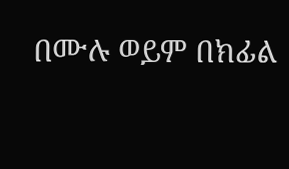በሙሉ ወይም በክፊል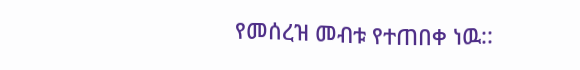የመሰረዝ መብቱ የተጠበቀ ነዉ::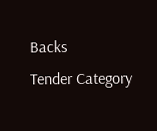Backs
Tender Category